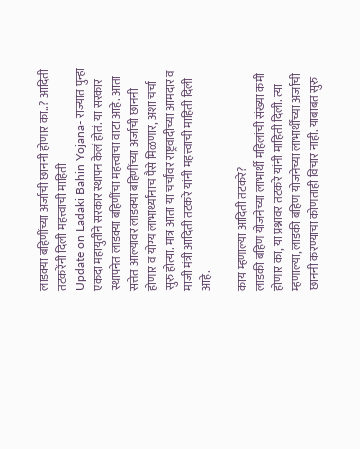लाडक्या बहिणींच्या अर्जाची छाननी होणार का..? आदिती तटकरेंनी दिली महत्त्वाची माहिती
Update on Ladaki Bahin Yojana- राज्यात पुन्हा एकदा महायुतीने सरकार स्थापन केलं होतं. या सरकार स्थापनेत लाडक्या बहिणींचा महत्त्वाचा वाटा आहे. आता सत्तेत आल्यावर लाडक्या बहिणींच्या अर्जाची छाननी होणार व योग्य लाभार्थ्यांनाच पैसे मिळणार, अशा चर्चा सुरु होत्या. मात्र आता या चर्चांवर राष्ट्रवादीच्या आमदार व माजी मंत्री आदिती तटकरे यांनी महत्त्वाची माहिती दिली आहे.

काय म्हणाल्या आदिती तटकरे?
लाडकी बहिण योजनेच्या लाभार्थी महिलांची संख्या कमी होणार का, या प्रश्नावर तटकरे यांनी माहिती दिली. त्या म्हणाल्या, लाडकी बहिण योजनेच्या लाभार्थींच्या अर्जाची छाननी करण्याचा कोणताही विचार नाही. याबाबत सुरु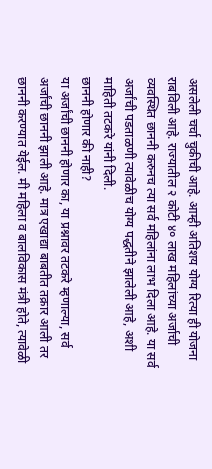असलेली चर्चा चुकीची आहे. आम्ही अतिशय योग्य रित्या ही योजना राबविली आहे. राज्यातील २ कोटी ४० लाख महिलांच्या अर्जाची व्यवस्थित छाननी करुनच त्या सर्व महिलांना लाभ दिला आहे. या सर्व अर्जांची पडताळणी त्यावेळीच योग्य पद्धतीने झालेली आहे, अशी माहिती तटकरे यांनी दिली.
छाननी होणार की नाही?
या अर्जांची छाननी होणार का, या प्रश्नावर तटकरे म्हणाल्या, सर्व अर्जांची छाननी झाली आहे. मात्र एखाद्या बाबतीत तक्रार आली तर छाननी करण्यात येईल. मी महिला व बालविकास मंत्री होते, त्यावेळी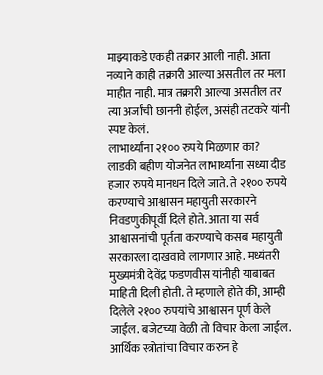माझ्याकडे एकही तक्रार आली नाही. आता नव्याने काही तक्रारी आल्या असतील तर मला माहीत नाही. मात्र तक्रारी आल्या असतील तर त्या अर्जांची छाननी होईल, असंही तटकरे यांनी स्पष्ट केलं.
लाभार्थ्यांना २१०० रुपये मिळणार का?
लाडकी बहीण योजनेत लाभार्थ्यांना सध्या दीड हजार रुपये मानधन दिले जाते. ते २१०० रुपये करण्याचे आश्वासन महायुती सरकारने निवडणुकीपूर्वी दिले होते. आता या सर्व आश्वासनांची पूर्तता करण्याचे कसब महायुती सरकारला दाखवावे लागणार आहे. मध्यंतरी मुख्यमंत्री देवेंद्र फडणवीस यांनीही याबाबत माहिती दिली होती. ते म्हणाले होते की, आम्ही दिलेले २१०० रुपयांचे आश्वासन पूर्ण केले जाईल. बजेटच्या वेळी तो विचार केला जाईल. आर्थिक स्त्रोतांचा विचार करुन हे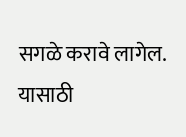सगळे करावे लागेल. यासाठी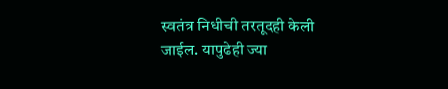स्वतंत्र निधीची तरतूदही केली जाईल. यापुढेही ज्या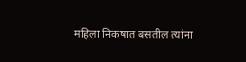महिला निकषात बसतील त्यांना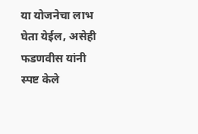या योजनेचा लाभ घेता येईल, असेही फडणवीस यांनी स्पष्ट केले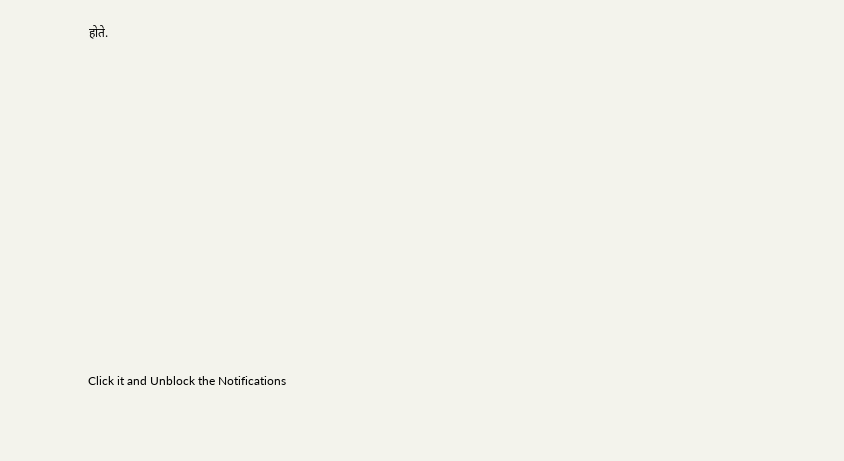होते.












Click it and Unblock the Notifications